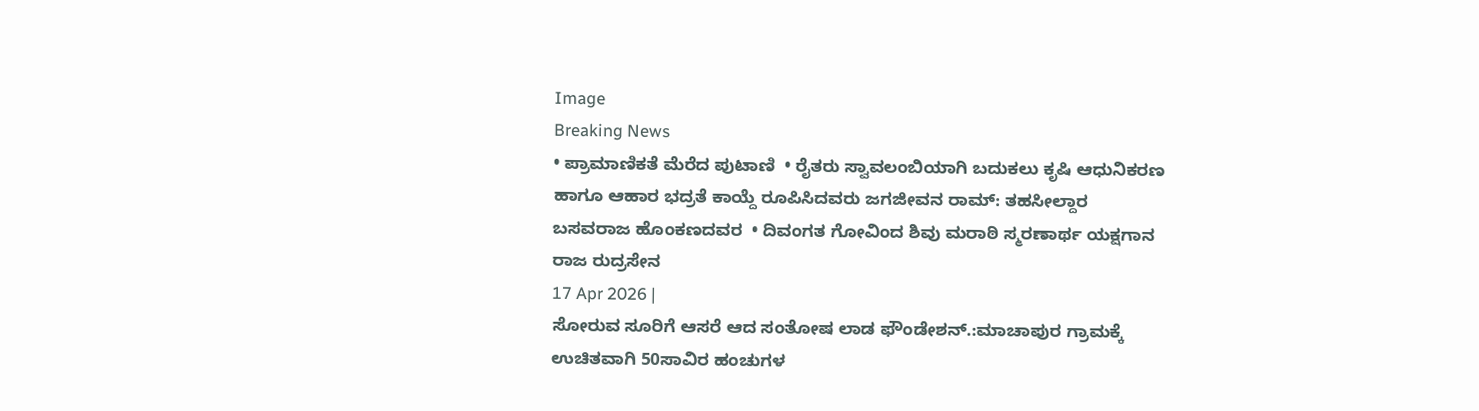Image
Breaking News
• ಪ್ರಾಮಾಣಿಕತೆ ಮೆರೆದ ಪುಟಾಣಿ  • ರೈತರು ಸ್ವಾವಲಂಬಿಯಾಗಿ ಬದುಕಲು ಕೃಷಿ ಆಧುನಿಕರಣ ಹಾಗೂ ಆಹಾರ ಭದ್ರತೆ ಕಾಯ್ದೆ ರೂಪಿಸಿದವರು ಜಗಜೀವನ ರಾಮ್: ತಹಸೀಲ್ದಾರ ಬಸವರಾಜ ಹೊಂಕಣದವರ  • ದಿವಂಗತ ಗೋವಿಂದ ಶಿವು ಮರಾಠಿ ಸ್ಮರಣಾರ್ಥ ಯಕ್ಷಗಾನ ರಾಜ ರುದ್ರಸೇನ
17 Apr 2026 |
ಸೋರುವ ಸೂರಿಗೆ ಆಸರೆ ಆದ ಸಂತೋಷ ಲಾಡ ಫೌಂಡೇಶನ್.:ಮಾಚಾಪುರ ಗ್ರಾಮಕ್ಕೆ ಉಚಿತವಾಗಿ 50ಸಾವಿರ ಹಂಚುಗಳ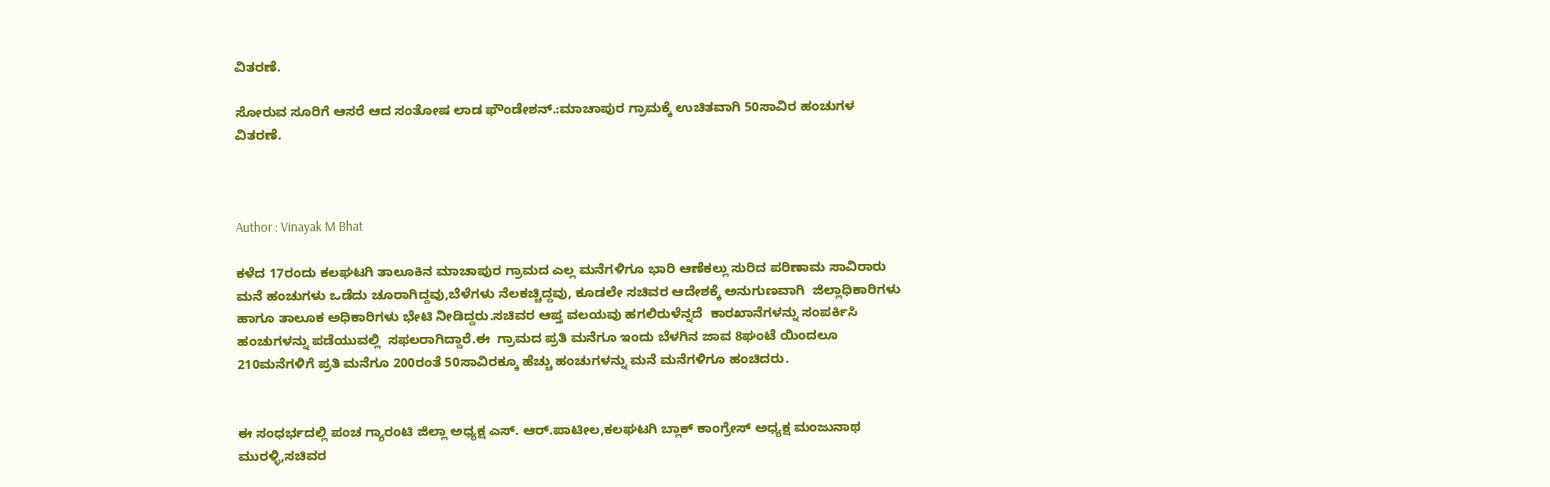ವಿತರಣೆ.

ಸೋರುವ ಸೂರಿಗೆ ಆಸರೆ ಆದ ಸಂತೋಷ ಲಾಡ ಫೌಂಡೇಶನ್.:ಮಾಚಾಪುರ ಗ್ರಾಮಕ್ಕೆ ಉಚಿತವಾಗಿ 50ಸಾವಿರ ಹಂಚುಗಳ ವಿತರಣೆ.



Author : Vinayak M Bhat

ಕಳೆದ 17ರಂದು ಕಲಘಟಗಿ ತಾಲೂಕಿನ ಮಾಚಾಪುರ ಗ್ರಾಮದ ಎಲ್ಲ ಮನೆಗಳಿಗೂ ಭಾರಿ ಆಣೆಕಲ್ಲು ಸುರಿದ ಪರಿಣಾಮ ಸಾವಿರಾರು ಮನೆ ಹಂಚುಗಳು ಒಡೆದು ಚೂರಾಗಿದ್ದವು,ಬೆಳೆಗಳು ನೆಲಕಚ್ಚಿದ್ದವು, ಕೂಡಲೇ ಸಚಿವರ ಆದೇಶಕ್ಕೆ ಅನುಗುಣವಾಗಿ  ಜಿಲ್ಲಾಧಿಕಾರಿಗಳು ಹಾಗೂ ತಾಲೂಕ ಅಧಿಕಾರಿಗಳು ಭೇಟಿ ನೀಡಿದ್ದರು.ಸಚಿವರ ಆಪ್ತ ವಲಯವು ಹಗಲಿರುಳೆನ್ನದೆ  ಕಾರಖಾನೆಗಳನ್ನು ಸಂಪರ್ಕಿಸಿ ಹಂಚುಗಳನ್ನು ಪಡೆಯುವಲ್ಲಿ  ಸಫಲರಾಗಿದ್ದಾರೆ.ಈ  ಗ್ರಾಮದ ಪ್ರತಿ ಮನೆಗೂ ಇಂದು ಬೆಳಗಿನ ಜಾವ 8ಘಂಟೆ ಯಿಂದಲೂ 210ಮನೆಗಳಿಗೆ ಪ್ರತಿ ಮನೆಗೂ 200ರಂತೆ 50ಸಾವಿರಕ್ಕೂ ಹೆಚ್ಚು ಹಂಚುಗಳನ್ನು ಮನೆ ಮನೆಗಳಿಗೂ ಹಂಚಿದರು.


ಈ ಸಂಧರ್ಭದಲ್ಲಿ ಪಂಚ ಗ್ಯಾರಂಟಿ ಜಿಲ್ಲಾ ಅಧ್ಯಕ್ಷ ಎಸ್. ಆರ್.ಪಾಟೀಲ,ಕಲಘಟಗಿ ಬ್ಲಾಕ್ ಕಾಂಗ್ರೇಸ್ ಅಧ್ಯಕ್ಷ ಮಂಜುನಾಥ ಮುರಳ್ಳಿ,ಸಚಿವರ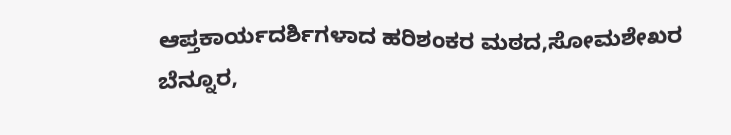ಆಪ್ತಕಾರ್ಯದರ್ಶಿಗಳಾದ ಹರಿಶಂಕರ ಮಠದ,ಸೋಮಶೇಖರ ಬೆನ್ನೂರ,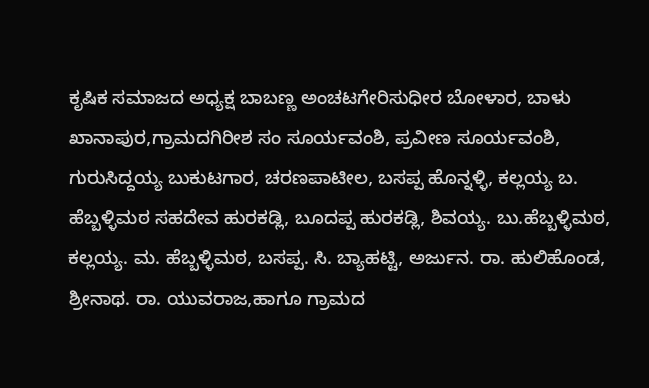ಕೃಷಿಕ ಸಮಾಜದ ಅಧ್ಯಕ್ಷ ಬಾಬಣ್ಣ ಅಂಚಟಗೇರಿಸುಧೀರ ಬೋಳಾರ, ಬಾಳು ಖಾನಾಪುರ,ಗ್ರಾಮದಗಿರೀಶ ಸಂ ಸೂರ್ಯವಂಶಿ, ಪ್ರವೀಣ ಸೂರ್ಯವಂಶಿ, ಗುರುಸಿದ್ದಯ್ಯ ಬುಕುಟಗಾರ, ಚರಣಪಾಟೀಲ, ಬಸಪ್ಪ ಹೊನ್ನಳ್ಳಿ, ಕಲ್ಲಯ್ಯ ಬ. ಹೆಬ್ಬಳ್ಳಿಮಠ ಸಹದೇವ ಹುರಕಡ್ಲಿ, ಬೂದಪ್ಪ ಹುರಕಡ್ಲಿ, ಶಿವಯ್ಯ. ಬು.ಹೆಬ್ಬಳ್ಳಿಮಠ, ಕಲ್ಲಯ್ಯ. ಮ. ಹೆಬ್ಬಳ್ಳಿಮಠ, ಬಸಪ್ಪ. ಸಿ. ಬ್ಯಾಹಟ್ಟಿ, ಅರ್ಜುನ. ರಾ. ಹುಲಿಹೊಂಡ, ಶ್ರೀನಾಥ. ರಾ. ಯುವರಾಜ,ಹಾಗೂ ಗ್ರಾಮದ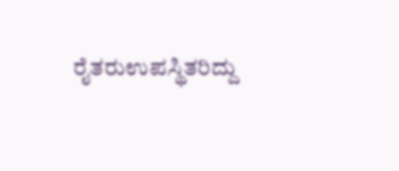ರೈತರುಉಪಸ್ಥಿತರಿದ್ದು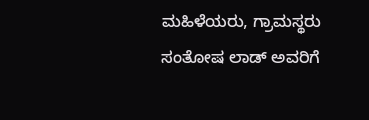ಮಹಿಳೆಯರು, ಗ್ರಾಮಸ್ಥರು ಸಂತೋಷ ಲಾಡ್ ಅವರಿಗೆ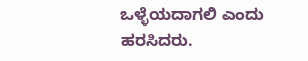ಒಳ್ಳೆಯದಾಗಲಿ ಎಂದು ಹರಸಿದರು.